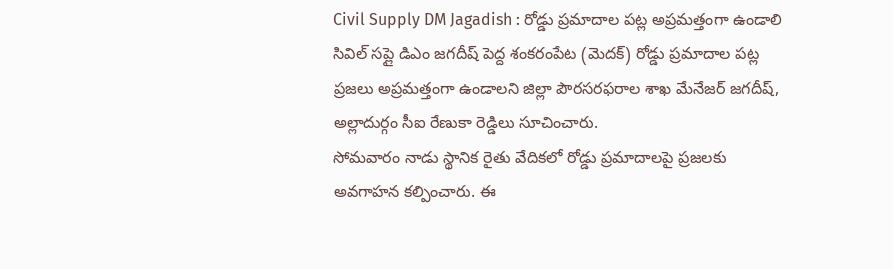Civil Supply DM Jagadish : రోడ్డు ప్రమాదాల పట్ల అప్రమత్తంగా ఉండాలి సివిల్ సప్లై డిఎం జగదీష్ పెద్ద శంకరంపేట (మెదక్) రోడ్డు ప్రమాదాల పట్ల ప్రజలు అప్రమత్తంగా ఉండాలని జిల్లా పౌరసరఫరాల శాఖ మేనేజర్ జగదీష్, అల్లాదుర్గం సీఐ రేణుకా రెడ్డిలు సూచించారు.
సోమవారం నాడు స్థానిక రైతు వేదికలో రోడ్డు ప్రమాదాలపై ప్రజలకు అవగాహన కల్పించారు. ఈ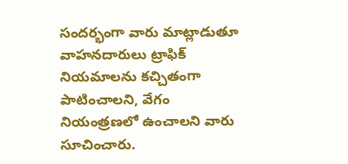సందర్భంగా వారు మాట్లాడుతూ వాహనదారులు ట్రాఫిక్ నియమాలను కచ్చితంగా పాటించాలని, వేగం నియంత్రణలో ఉంచాలని వారు సూచించారు.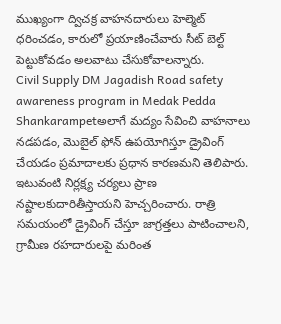ముఖ్యంగా ద్విచక్ర వాహనదారులు హెల్మెట్ ధరించడం, కారులో ప్రయాణించేవారు సీట్ బెల్ట్ పెట్టుకోవడం అలవాటు చేసుకోవాలన్నారు.
Civil Supply DM Jagadish Road safety awareness program in Medak Pedda Shankarampetఅలాగే మద్యం సేవించి వాహనాలు నడపడం, మొబైల్ ఫోన్ ఉపయోగిస్తూ డ్రైవింగ్ చేయడం ప్రమాదాలకు ప్రధాన కారణమని తెలిపారు. ఇటువంటి నిర్లక్ష్య చర్యలు ప్రాణ నష్టాలకుదారితీస్తాయని హెచ్చరించారు. రాత్రి సమయంలో డ్రైవింగ్ చేస్తూ జాగ్రత్తలు పాటించాలని, గ్రామీణ రహదారులపై మరింత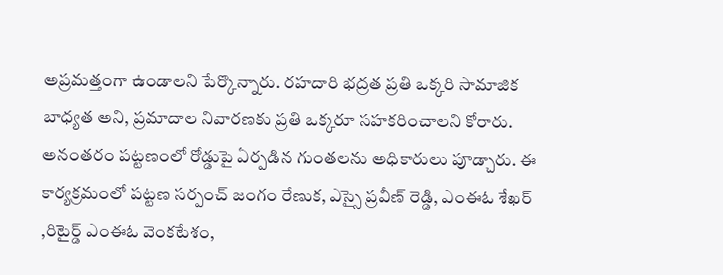అప్రమత్తంగా ఉండాలని పేర్కొన్నారు. రహదారి భద్రత ప్రతి ఒక్కరి సామాజిక బాధ్యత అని, ప్రమాదాల నివారణకు ప్రతి ఒక్కరూ సహకరించాలని కోరారు. అనంతరం పట్టణంలో రోడ్డుపై ఏర్పడిన గుంతలను అధికారులు పూడ్చారు. ఈ కార్యక్రమంలో పట్టణ సర్పంచ్ జంగం రేణుక, ఎస్సై ప్రవీణ్ రెడ్డి, ఎంఈఓ శేఖర్ ,రిటైర్డ్ ఎంఈఓ వెంకటేశం,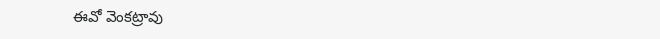ఈవో వెంకట్రావు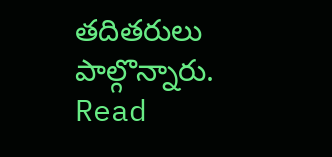తదితరులు పాల్గొన్నారు.
Read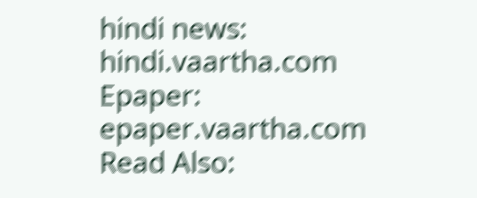hindi news: hindi.vaartha.com
Epaper: epaper.vaartha.com
Read Also: